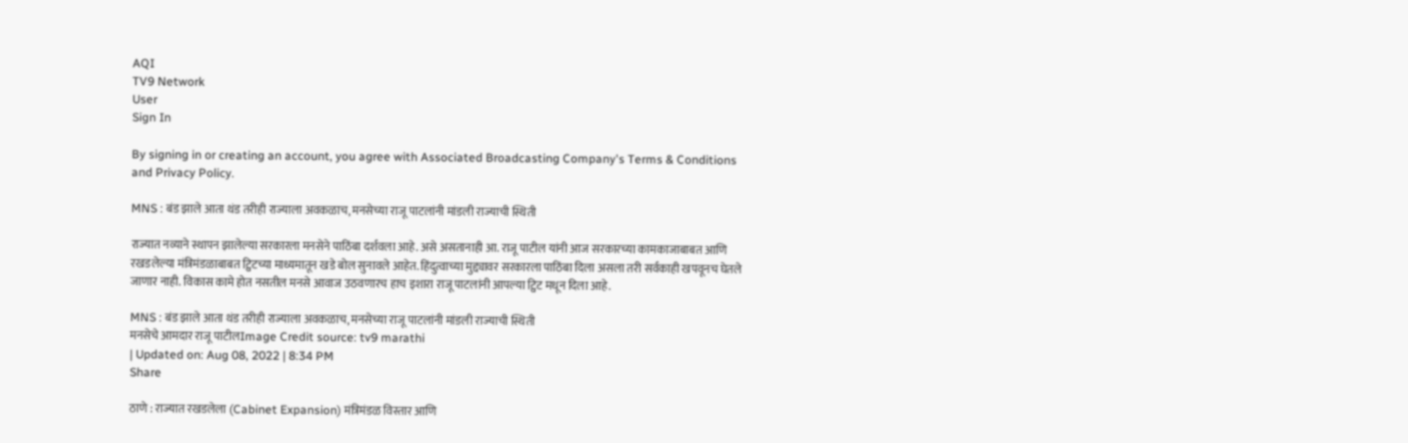AQI
TV9 Network
User
Sign In

By signing in or creating an account, you agree with Associated Broadcasting Company's Terms & Conditions and Privacy Policy.

MNS : बंड झाले आता थंड तरीही राज्याला अवकळाच, मनसेच्या राजू पाटलांनी मांडली राज्याची स्थिती

राज्यात नव्याने स्थापन झालेल्या सरकारला मनसेने पाठिंबा दर्शवला आहे. असे असतानाही आ. राजू पाटील यांनी आज सरकारच्या कामकाजाबाबत आणि रखडलेल्या मंत्रिमंडळाबाबत ट्विटच्या माध्यमातून खडे बोल सुनावले आहेत. हिंदुत्वाच्या मुद्द्यावर सरकारला पाठिंबा दिला असला तरी सर्वकाही खपवूनच घेतले जाणार नाही. विकास कामे होत नसतील मनसे आवाज उठवणारच हाच इशारा राजू पाटलांनी आपल्या ट्विट मधून दिला आहे.

MNS : बंड झाले आता थंड तरीही राज्याला अवकळाच, मनसेच्या राजू पाटलांनी मांडली राज्याची स्थिती
मनसेचे आमदार राजू पाटीलImage Credit source: tv9 marathi
| Updated on: Aug 08, 2022 | 8:34 PM
Share

ठाणे : राज्यात रखडलेला (Cabinet Expansion) मंत्रिमंडळ विस्तार आणि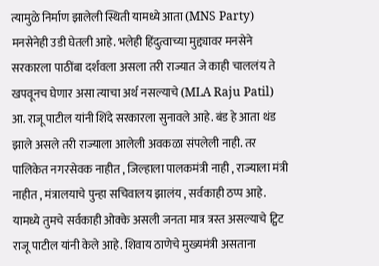त्यामुळे निर्माण झालेली स्थिती यामध्ये आता (MNS Party) मनसेनेही उडी घेतली आहे. भलेही हिंदुत्वाच्या मुद्द्यावर मनसेने सरकारला पाठींबा दर्शवला असला तरी राज्यात जे काही चाललंय ते खपवूनच घेणार असा त्याचा अर्थ नसल्याचे (MLA Raju Patil) आ. राजू पाटील यांनी शिंदे सरकारला सुनावले आहे. बंड हे आता थंड झाले असले तरी राज्याला आलेली अवकळा संपलेली नाही. तर पालिकेत नगरसेवक नाहीत , जिल्हाला पालकमंत्री नाही , राज्याला मंत्री नाहीत , मंत्रालयाचे पुन्हा सचिवालय झालंय , सर्वकाही ठप्प आहे. यामध्ये तुमचे सर्वकाही ओक्के असली जनता मात्र त्रस्त असल्याचे ट्विट राजू पाटील यांनी केले आहे. शिवाय ठाणेचे मुख्यमंत्री असताना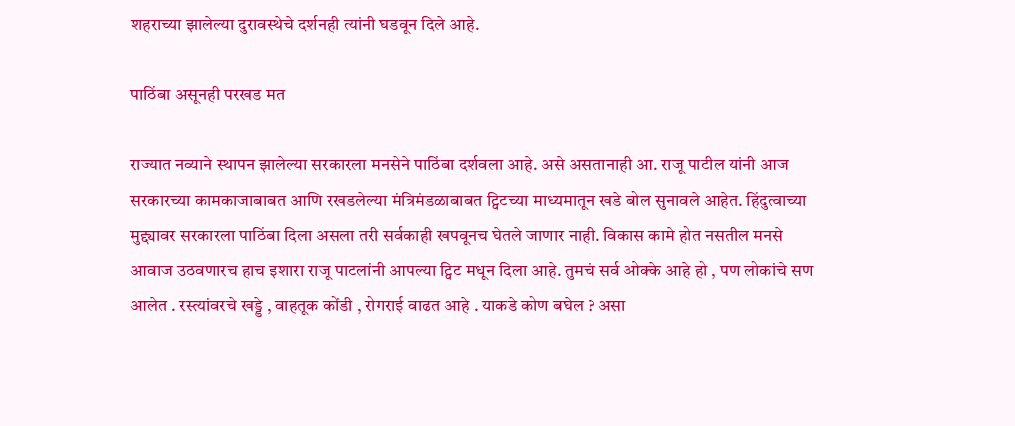शहराच्या झालेल्या दुरावस्थेचे दर्शनही त्यांनी घडवून दिले आहे.

पाठिंबा असूनही परखड मत

राज्यात नव्याने स्थापन झालेल्या सरकारला मनसेने पाठिंबा दर्शवला आहे. असे असतानाही आ. राजू पाटील यांनी आज सरकारच्या कामकाजाबाबत आणि रखडलेल्या मंत्रिमंडळाबाबत ट्विटच्या माध्यमातून खडे बोल सुनावले आहेत. हिंदुत्वाच्या मुद्द्यावर सरकारला पाठिंबा दिला असला तरी सर्वकाही खपवूनच घेतले जाणार नाही. विकास कामे होत नसतील मनसे आवाज उठवणारच हाच इशारा राजू पाटलांनी आपल्या ट्विट मधून दिला आहे. तुमचं सर्व ओक्के आहे हो , पण लोकांचे सण आलेत . रस्त्यांवरचे खड्डे , वाहतूक कोंडी , रोगराई वाढत आहे . याकडे कोण बघेल ? असा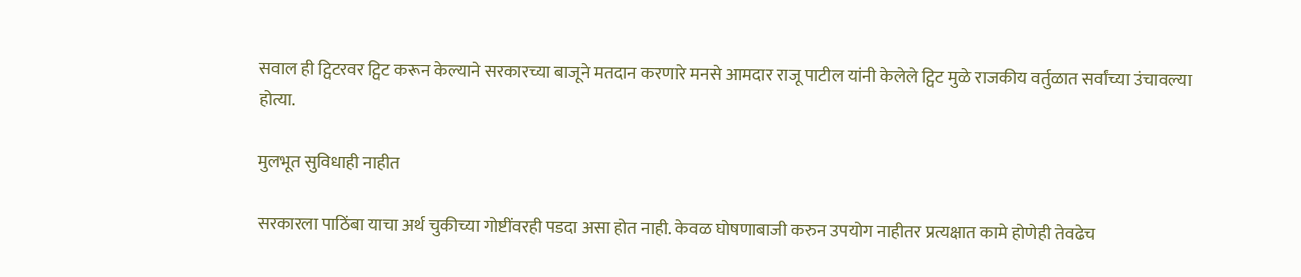सवाल ही ट्विटरवर ट्विट करून केल्याने सरकारच्या बाजूने मतदान करणारे मनसे आमदार राजू पाटील यांनी केलेले ट्विट मुळे राजकीय वर्तुळात सर्वांच्या उंचावल्या होत्या.

मुलभूत सुविधाही नाहीत

सरकारला पाठिंबा याचा अर्थ चुकीच्या गोष्टींवरही पडदा असा होत नाही. केवळ घोषणाबाजी करुन उपयोग नाहीतर प्रत्यक्षात कामे होणेही तेवढेच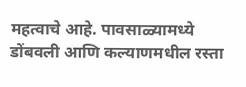महत्वाचे आहे. पावसाळ्यामध्ये डोंबवली आणि कल्याणमधील रस्ता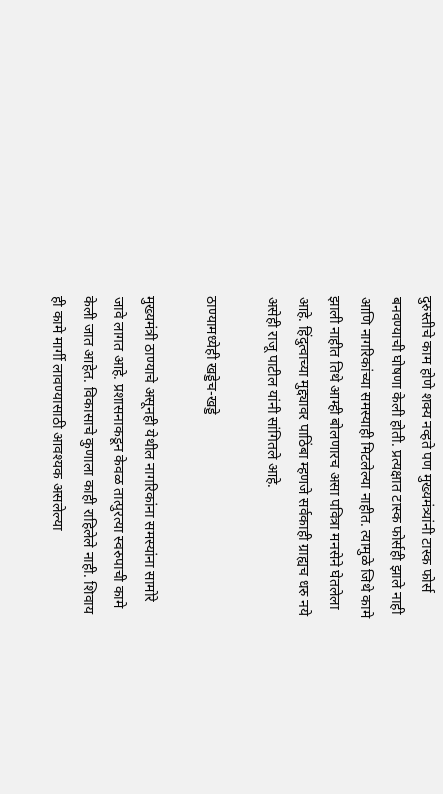दुरुस्तीचे काम होणे शक्य नव्हते पण मुख्यमंत्र्यांनी टास्क फोर्स बनवण्याची घोषणा केली होती. प्रत्यक्षात टास्क फोर्सही झाले नाही आणि नागरिकांच्या समस्याही मिटलेल्या नाहीत. त्यामुळे जिथे कामे झाली नाहीत तिथे आम्ही बोलणारच असा पवित्रा मनसेने घेतलेला आहे. हिंदुत्वाच्या मुद्द्यावर पाठिंबा म्हणजे सर्वकाही ग्राह्यच धरु नये असेही राजू पाटील यांनी सांगितले आहे.

ठाण्यामध्येही खड्डेच-खड्डे

मुख्यमंत्री ठाण्याचे असूनही येथील नागरिकांना समस्यांना सामोरे जावे लागत आहे. प्रशासनाकडून केवळ तात्पुरत्या स्वरुपाची कामे केली जात आहेत. विकासाचे कुणाला काही राहिलेले नाही. शिवाय ही कामे मार्गी लावण्यासाठी आवश्यक असलेल्या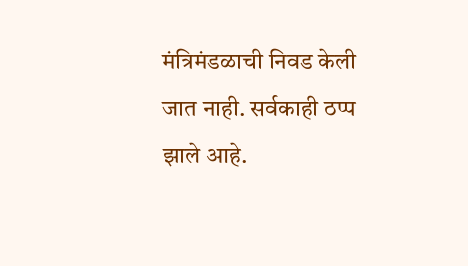मंत्रिमंडळाची निवड केली जात नाही. सर्वकाही ठप्प झाले आहे.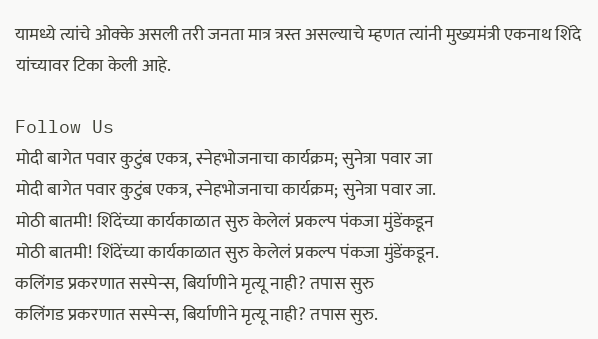यामध्ये त्यांचे ओक्के असली तरी जनता मात्र त्रस्त असल्याचे म्हणत त्यांनी मुख्यमंत्री एकनाथ शिंदे यांच्यावर टिका केली आहे.

Follow Us
मोदी बागेत पवार कुटुंब एकत्र, स्नेहभोजनाचा कार्यक्रम; सुनेत्रा पवार जा
मोदी बागेत पवार कुटुंब एकत्र, स्नेहभोजनाचा कार्यक्रम; सुनेत्रा पवार जा.
मोठी बातमी! शिंदेंच्या कार्यकाळात सुरु केलेलं प्रकल्प पंकजा मुंडेंकडून
मोठी बातमी! शिंदेंच्या कार्यकाळात सुरु केलेलं प्रकल्प पंकजा मुंडेंकडून.
कलिंगड प्रकरणात सस्पेन्स, बिर्याणीने मृत्यू नाही? तपास सुरु
कलिंगड प्रकरणात सस्पेन्स, बिर्याणीने मृत्यू नाही? तपास सुरु.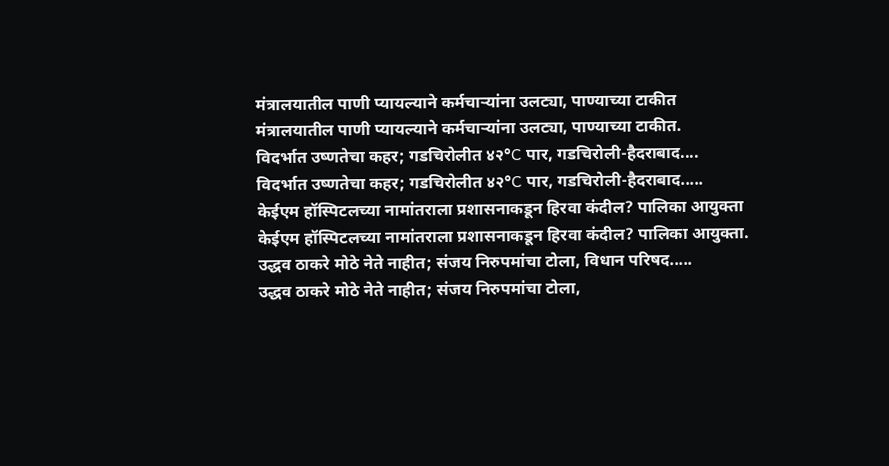मंत्रालयातील पाणी प्यायल्याने कर्मचाऱ्यांना उलट्या, पाण्याच्या टाकीत
मंत्रालयातील पाणी प्यायल्याने कर्मचाऱ्यांना उलट्या, पाण्याच्या टाकीत.
विदर्भात उष्णतेचा कहर; गडचिरोलीत ४२°C पार, गडचिरोली-हैदराबाद....
विदर्भात उष्णतेचा कहर; गडचिरोलीत ४२°C पार, गडचिरोली-हैदराबाद.....
केईएम हॉस्पिटलच्या नामांतराला प्रशासनाकडून हिरवा कंदील? पालिका आयुक्ता
केईएम हॉस्पिटलच्या नामांतराला प्रशासनाकडून हिरवा कंदील? पालिका आयुक्ता.
उद्धव ठाकरे मोठे नेते नाहीत; संजय निरुपमांचा टोला, विधान परिषद.....
उद्धव ठाकरे मोठे नेते नाहीत; संजय निरुपमांचा टोला,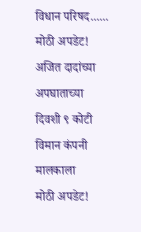विधान परिषद......
मोठी अपडेट! अजित दादांच्या अपघाताच्या दिवशी ९ कोटी विमान कंपनी मालकाला
मोठी अपडेट!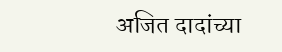अजित दादांच्या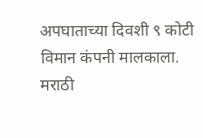अपघाताच्या दिवशी ९ कोटी विमान कंपनी मालकाला.
मराठी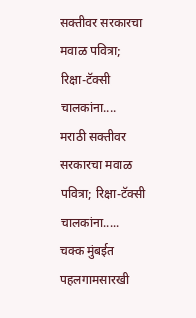सक्तीवर सरकारचा मवाळ पवित्रा; रिक्षा-टॅक्सी चालकांना....
मराठी सक्तीवर सरकारचा मवाळ पवित्रा; रिक्षा-टॅक्सी चालकांना.....
चक्क मुंबईत पहलगामसारखी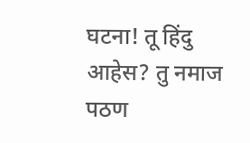घटना! तू हिंदु आहेस? तु नमाज पठण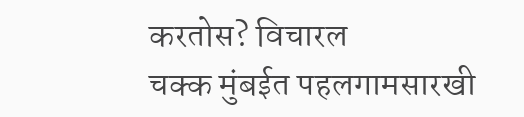करतोस? विचारल
चक्क मुंबईत पहलगामसारखी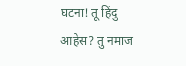घटना! तू हिंदु आहेस? तु नमाज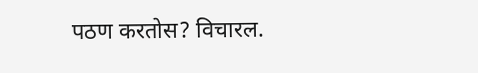पठण करतोस? विचारल.